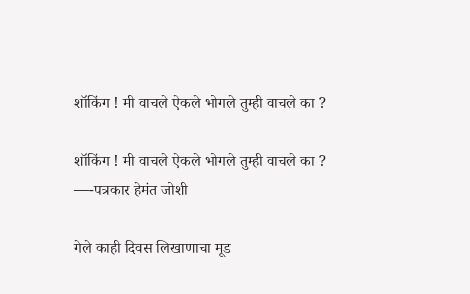शॉकिंग ! मी वाचले ऐकले भोगले तुम्ही वाचले का ?

शॉकिंग ! मी वाचले ऐकले भोगले तुम्ही वाचले का ?
—-पत्रकार हेमंत जोशी

गेले काही दिवस लिखाणाचा मूड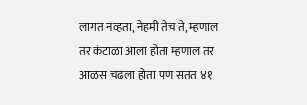लागत नव्हता, नेहमी तेच ते, म्हणाल तर कंटाळा आला होता म्हणाल तर आळस चढला होता पण सतत ४१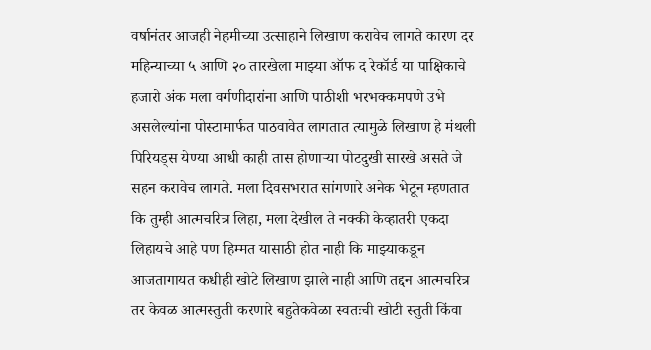वर्षानंतर आजही नेहमीच्या उत्साहाने लिखाण करावेच लागते कारण दर महिन्याच्या ५ आणि २० तारखेला माझ्या ऑफ द रेकॉर्ड या पाक्षिकाचे हजारो अंक मला वर्गणीदारांना आणि पाठीशी भरभक्कमपणे उभे असलेल्यांना पोस्टामार्फत पाठवावेत लागतात त्यामुळे लिखाण हे मंथली पिरियड्स येण्या आधी काही तास होणाऱ्या पोटदुखी सारखे असते जे सहन करावेच लागते. मला दिवसभरात सांगणारे अनेक भेटून म्हणतात कि तुम्ही आत्मचरित्र लिहा, मला देखील ते नक्की केव्हातरी एकदा लिहायचे आहे पण हिम्मत यासाठी होत नाही कि माझ्याकडून आजतागायत कधीही खोटे लिखाण झाले नाही आणि तद्दन आत्मचरित्र तर केवळ आत्मस्तुती करणारे बहुतेकवेळा स्वतःची खोटी स्तुती किंवा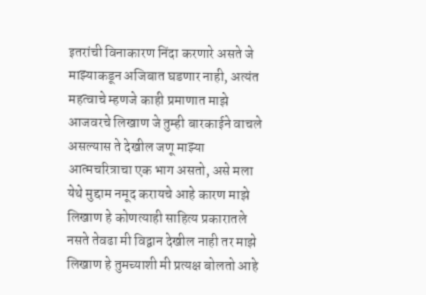इतरांची विनाकारण निंदा करणारे असते जे माझ्याकडून अजिबात घडणार नाही, अत्यंत महत्वाचे म्हणजे काही प्रमाणात माझे आजवरचे लिखाण जे तुम्ही बारकाईने वाचले असल्यास ते देखील जणू माझ्या आत्मचरित्राचा एक भाग असतो, असे मला येथे मुद्दाम नमूद करायचे आहे कारण माझे लिखाण हे कोणत्याही साहित्य प्रकारातले नसते तेवढा मी विद्वान देखील नाही तर माझे लिखाण हे तुमच्याशी मी प्रत्यक्ष बोलतो आहे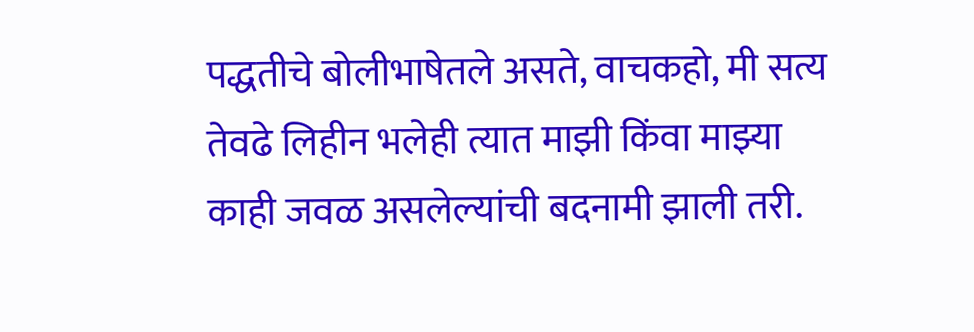पद्धतीचे बोलीभाषेतले असते, वाचकहो, मी सत्य तेवढे लिहीन भलेही त्यात माझी किंवा माझ्या काही जवळ असलेल्यांची बदनामी झाली तरी.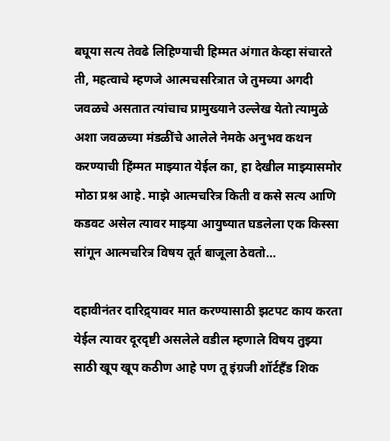बघूया सत्य तेवढे लिहिण्याची हिम्मत अंगात केव्हा संचारते ती, महत्वाचे म्हणजे आत्मचसरित्रात जे तुमच्या अगदी जवळचे असतात त्यांचाच प्रामुख्याने उल्लेख येतो त्यामुळे अशा जवळच्या मंडळींचे आलेले नेमके अनुभव कथन करण्याची हिंम्मत माझ्यात येईल का, हा देखील माझ्यासमोर मोठा प्रश्न आहे. माझे आत्मचरित्र किती व कसे सत्य आणि कडवट असेल त्यावर माझ्या आयुष्यात घडलेला एक किस्सा सांगून आत्मचरित्र विषय तूर्त बाजूला ठेवतो…

दहावीनंतर दारिद्र्यावर मात करण्यासाठी झटपट काय करता येईल त्यावर दूरदृष्टी असलेले वडील म्हणाले विषय तुझ्या साठी खूप खूप कठीण आहे पण तू इंग्रजी शॉर्टहँड शिक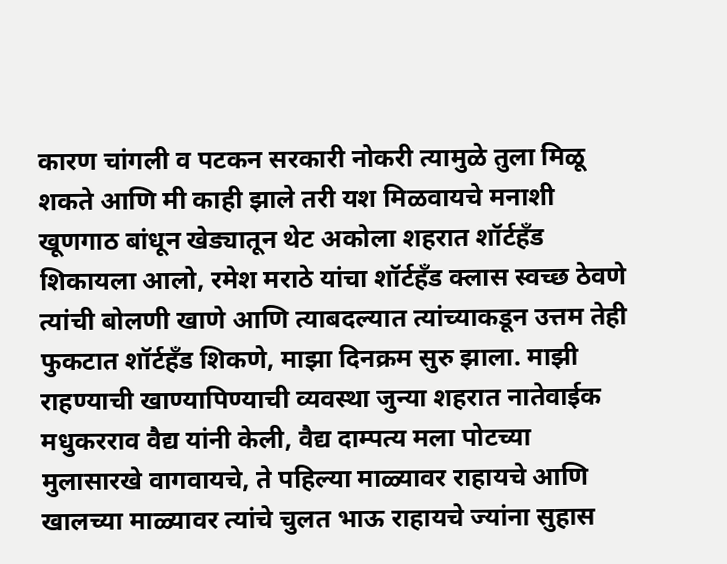कारण चांगली व पटकन सरकारी नोकरी त्यामुळे तुला मिळू शकते आणि मी काही झाले तरी यश मिळवायचे मनाशी खूणगाठ बांधून खेड्यातून थेट अकोला शहरात शॉर्टहँड शिकायला आलो, रमेश मराठे यांचा शॉर्टहँड क्लास स्वच्छ ठेवणे त्यांची बोलणी खाणे आणि त्याबदल्यात त्यांच्याकडून उत्तम तेही फुकटात शॉर्टहँड शिकणे, माझा दिनक्रम सुरु झाला. माझी राहण्याची खाण्यापिण्याची व्यवस्था जुन्या शहरात नातेवाईक मधुकरराव वैद्य यांनी केली, वैद्य दाम्पत्य मला पोटच्या मुलासारखे वागवायचे, ते पहिल्या माळ्यावर राहायचे आणि खालच्या माळ्यावर त्यांचे चुलत भाऊ राहायचे ज्यांना सुहास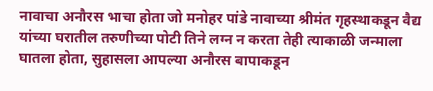नावाचा अनौरस भाचा होता जो मनोहर पांडे नावाच्या श्रीमंत गृहस्थाकडून वैद्य यांच्या घरातील तरुणीच्या पोटी तिने लग्न न करता तेही त्याकाळी जन्माला घातला होता, सुहासला आपल्या अनौरस बापाकडून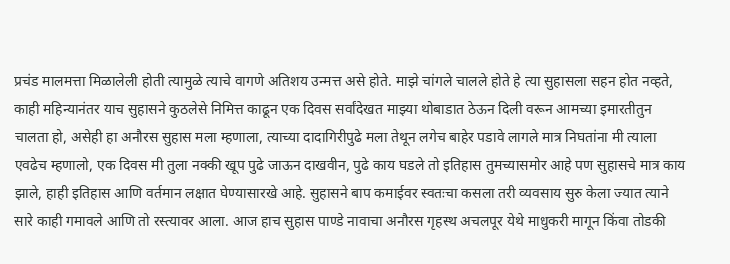प्रचंड मालमत्ता मिळालेली होती त्यामुळे त्याचे वागणे अतिशय उन्मत्त असे होते. माझे चांगले चालले होते हे त्या सुहासला सहन होत नव्हते, काही महिन्यानंतर याच सुहासने कुठलेसे निमित्त काढून एक दिवस सर्वांदेखत माझ्या थोबाडात ठेऊन दिली वरून आमच्या इमारतीतुन चालता हो, असेही हा अनौरस सुहास मला म्हणाला, त्याच्या दादागिरीपुढे मला तेथून लगेच बाहेर पडावे लागले मात्र निघतांना मी त्याला एवढेच म्हणालो, एक दिवस मी तुला नक्की खूप पुढे जाऊन दाखवीन, पुढे काय घडले तो इतिहास तुमच्यासमोर आहे पण सुहासचे मात्र काय झाले, हाही इतिहास आणि वर्तमान लक्षात घेण्यासारखे आहे. सुहासने बाप कमाईवर स्वतःचा कसला तरी व्यवसाय सुरु केला ज्यात त्याने सारे काही गमावले आणि तो रस्त्यावर आला. आज हाच सुहास पाण्डे नावाचा अनौरस गृहस्थ अचलपूर येथे माधुकरी मागून किंवा तोडकी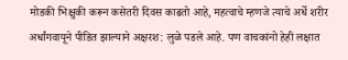मोडकी भिक्षुकी करून कसेतरी दिवस काढतो आहे, महत्वाचे म्हणजे त्याचे अर्धे शरीर अर्धांगवायूने पीडित झाल्याने अक्षरश: लुळे पडले आहे. पण वाचकांनो हेही लक्षात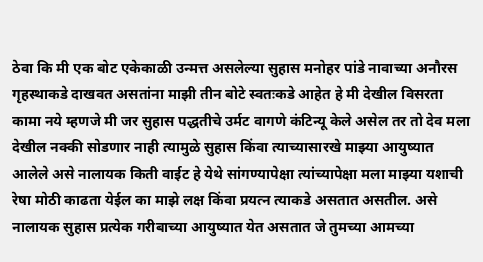ठेवा कि मी एक बोट एकेकाळी उन्मत्त असलेल्या सुहास मनोहर पांडे नावाच्या अनौरस गृहस्थाकडे दाखवत असतांना माझी तीन बोटे स्वतःकडे आहेत हे मी देखील विसरता कामा नये म्हणजे मी जर सुहास पद्धतीचे उर्मट वागणे कंटिन्यू केले असेल तर तो देव मला देखील नक्की सोडणार नाही त्यामुळे सुहास किंवा त्याच्यासारखे माझ्या आयुष्यात आलेले असे नालायक किती वाईट हे येथे सांगण्यापेक्षा त्यांच्यापेक्षा मला माझ्या यशाची रेषा मोठी काढता येईल का माझे लक्ष किंवा प्रयत्न त्याकडे असतात असतील. असे नालायक सुहास प्रत्येक गरीबाच्या आयुष्यात येत असतात जे तुमच्या आमच्या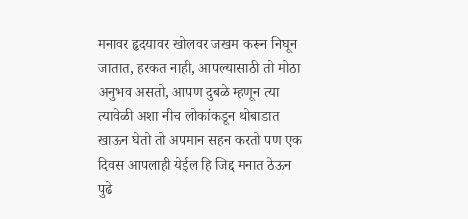मनावर हृदयावर खोलवर जखम करून निघून जातात, हरकत नाही, आपल्यासाठी तो मोठा अनुभव असतो, आपण दुबळे म्हणून त्या त्यावेळी अशा नीच लोकांकडून थोबाडात खाऊन घेतो तो अपमान सहन करतो पण एक दिवस आपलाही येईल हि जिद्द मनात ठेऊन पुढे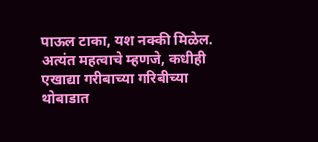पाऊल टाका, यश नक्की मिळेल. अत्यंत महत्वाचे म्हणजे, कधीही एखाद्या गरीबाच्या गरिबीच्या थोबाडात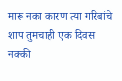मारू नका कारण त्या गरिबांचे शाप तुमचाही एक दिवस नक्की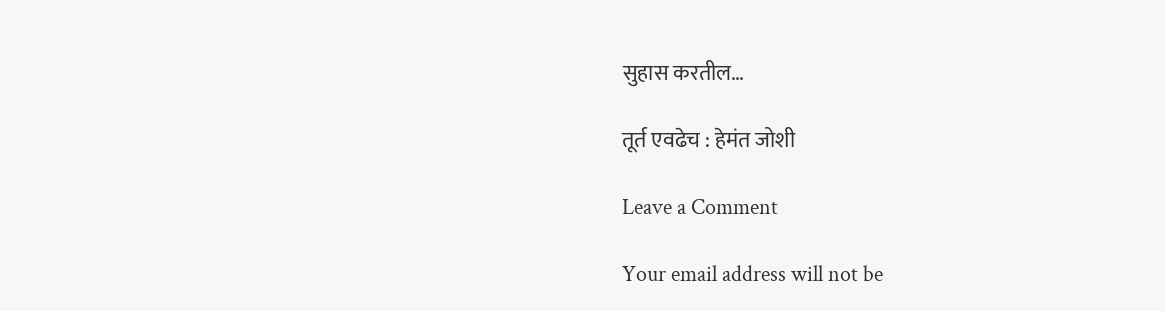सुहास करतील…

तूर्त एवढेच : हेमंत जोशी

Leave a Comment

Your email address will not be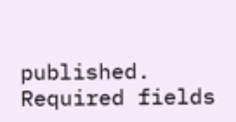published. Required fields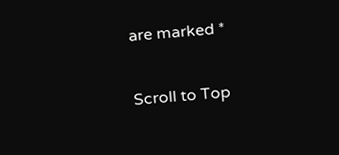are marked *

Scroll to Top